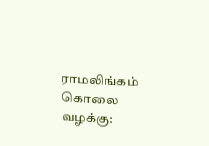ராமலிங்கம் கொலை வழக்கு: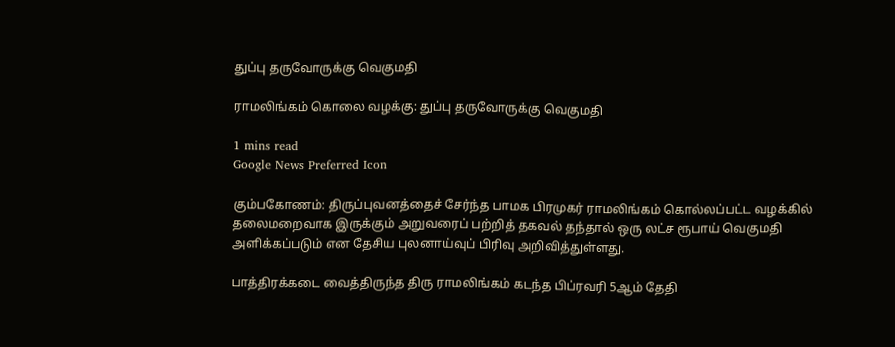துப்பு தருவோருக்கு வெகுமதி

ராமலிங்கம் கொலை வழக்கு: துப்பு தருவோருக்கு வெகுமதி

1 mins read
Google News Preferred Icon

கும்பகோணம்: திருப்புவனத்தைச் சேர்ந்த பாமக பிரமுகர் ராமலிங்கம் கொல்லப்பட்ட வழக்கில் தலைமறைவாக இருக்கும் அறுவரைப் பற்றித் தகவல் தந்தால் ஒரு லட்ச ரூபாய் வெகுமதி அளிக்கப்படும் என தேசிய புலனாய்வுப் பிரிவு அறிவித்துள்ளது.

பாத்திரக்கடை வைத்திருந்த திரு ராமலிங்கம் கடந்த பிப்ரவரி 5ஆம் தேதி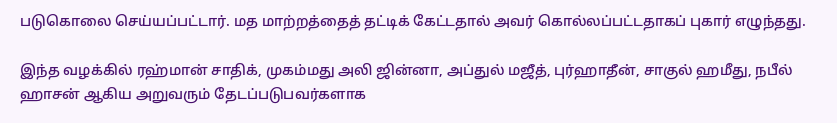படுகொலை செய்யப்பட்டார். மத மாற்றத்தைத் தட்டிக் கேட்டதால் அவர் கொல்லப்பட்டதாகப் புகார் எழுந்தது.

இந்த வழக்கில் ரஹ்மான் சாதிக், முகம்மது அலி ஜின்னா, அப்துல் மஜீத், புர்ஹாதீன், சாகுல் ஹமீது, நபீல் ஹாசன் ஆகிய அறுவரும் தேடப்படுபவர்களாக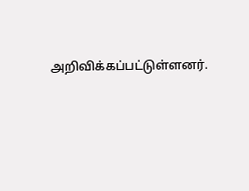அறிவிக்கப்பட்டுள்ளனர்.